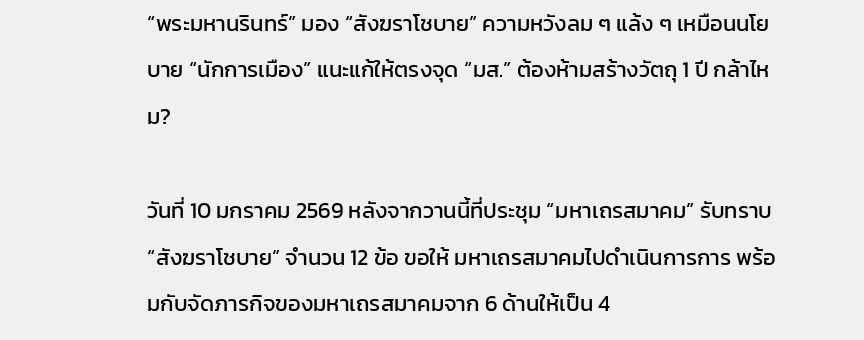“พระมหานรินทร์” มอง “สังฆราโชบาย” ความหวังลม ๆ แล้ง ๆ เหมือนนโยบาย “นักการเมือง” แนะแก้ให้ตรงจุด “มส.” ต้องห้ามสร้างวัตถุ 1 ปี กล้าไหม?

วันที่ 10 มกราคม 2569 หลังจากวานนี้ที่ประชุม “มหาเถรสมาคม” รับทราบ “สังฆราโชบาย” จำนวน 12 ข้อ ขอให้ มหาเถรสมาคมไปดำเนินการการ พร้อมกับจัดภารกิจของมหาเถรสมาคมจาก 6 ด้านให้เป็น 4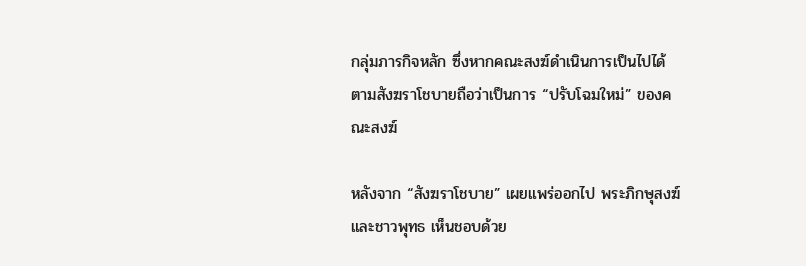กลุ่มภารกิจหลัก ซึ่งหากคณะสงฆ์ดำเนินการเป็นไปได้ตามสังฆราโชบายถือว่าเป็นการ “ปรับโฉมใหม่” ของคณะสงฆ์

หลังจาก “สังฆราโชบาย” เผยแพร่ออกไป พระภิกษุสงฆ์และชาวพุทธ เห็นชอบด้วย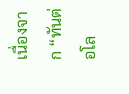เนื่องจาก “ทันต่อโล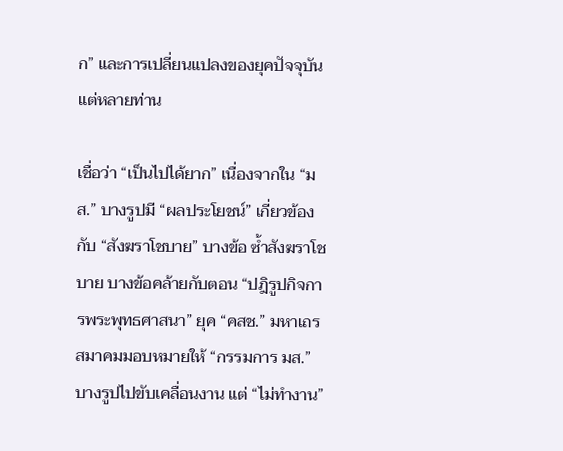ก” และการเปลี่ยนแปลงของยุคปัจจุบัน แต่หลายท่าน

เชื่อว่า “เป็นไปได้ยาก” เนื่องจากใน “มส.” บางรูปมี “ผลประโยชน์” เกี่ยวข้องกับ “สังฆราโชบาย” บางข้อ ซ้ำสังฆราโชบาย บางข้อคล้ายกับตอน “ปฎิรูปกิจการพระพุทธศาสนา” ยุค “คสช.” มหาเถรสมาคมมอบหมายให้ “กรรมการ มส.” บางรูปไปขับเคลื่อนงาน แต่ “ไม่ทำงาน”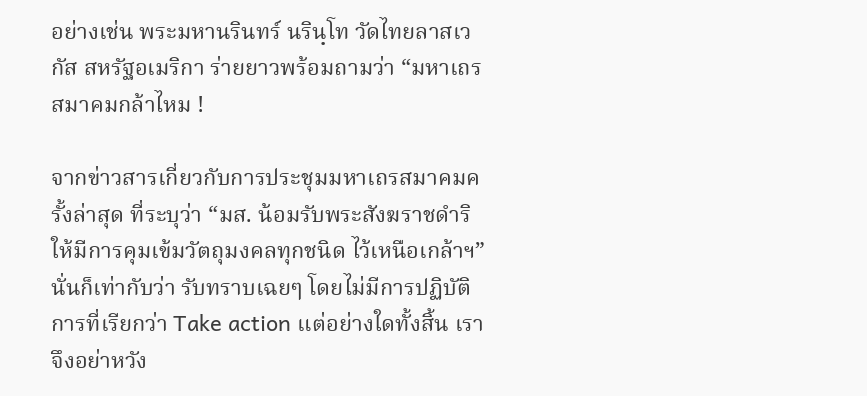อย่างเช่น พระมหานรินทร์ นรินฺโท วัดไทยลาสเวกัส สหรัฐอเมริกา ร่ายยาวพร้อมถามว่า “มหาเถรสมาคมกล้าไหม !

จากข่าวสารเกี่ยวกับการประชุมมหาเถรสมาคมครั้งล่าสุด ที่ระบุว่า “มส. น้อมรับพระสังฆราชดำริ ให้มีการคุมเข้มวัตถุมงคลทุกชนิด ไว้เหนือเกล้าฯ” นั่นก็เท่ากับว่า รับทราบเฉยๆ โดยไม่มีการปฏิบัติการที่เรียกว่า Take action แต่อย่างใดทั้งสิ้น เราจึงอย่าหวัง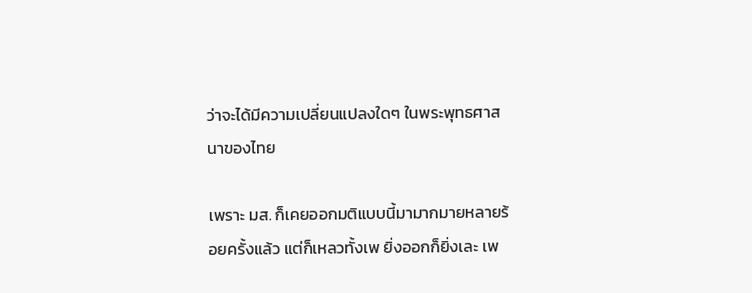ว่าจะได้มีความเปลี่ยนแปลงใดๆ ในพระพุทธศาสนาของไทย

เพราะ มส. ก็เคยออกมติแบบนี้มามากมายหลายร้อยครั้งแล้ว แต่ก็เหลวทั้งเพ ยิ่งออกก็ยิ่งเละ เพ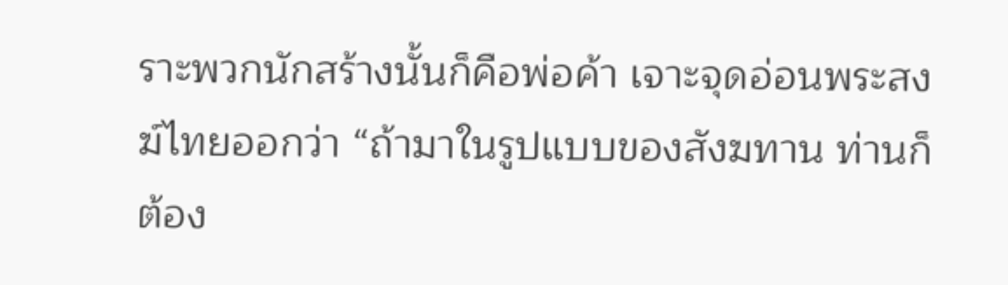ราะพวกนักสร้างนั้นก็คือพ่อค้า เจาะจุดอ่อนพระสงฆ์ไทยออกว่า “ถ้ามาในรูปแบบของสังฆทาน ท่านก็ต้อง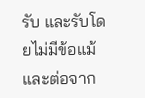รับ และรับโดยไม่มีข้อแม้ และต่อจาก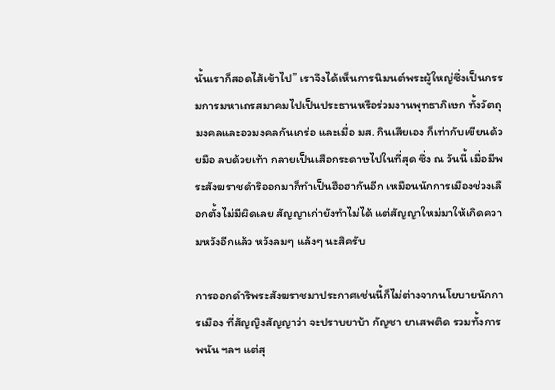นั้นเราก็สอดไส้เข้าไป” เราจึงได้เห็นการนิมนต์พระผู้ใหญ่ซึ่งเป็นกรรมการมหาเถรสมาคมไปเป็นประธานหรือร่วมงานพุทธาภิเษก ทั้งวัตถุมงคลและอวมงคลกันเกร่อ และเมื่อ มส. กินเสียเอง ก็เท่ากับเขียนด้วยมือ ลบด้วยเท้า กลายเป็นเสือกระดาษไปในที่สุด ซึ่ง ณ วันนี้ เมื่อมีพระสังฆราชดำริออกมาก็ทำเป็นฮือฮากันอีก เหมือนนักการเมืองช่วงเลือกตั้งไม่มีผิดเลย สัญญาเก่ายังทำไม่ได้ แต่สัญญาใหม่มาให้เกิดความหวังอีกแล้ว หวังลมๆ แล้งๆ นะสิครับ

การออกดำริพระสังฆราชมาประกาศเช่นนี้ก็ไม่ต่างจากนโยบายนักการเมือง ที่สัญญิงสัญญาว่า จะปราบยาบ้า กัญชา ยาเสพติด รวมทั้งการพนัน ฯลฯ แต่สุ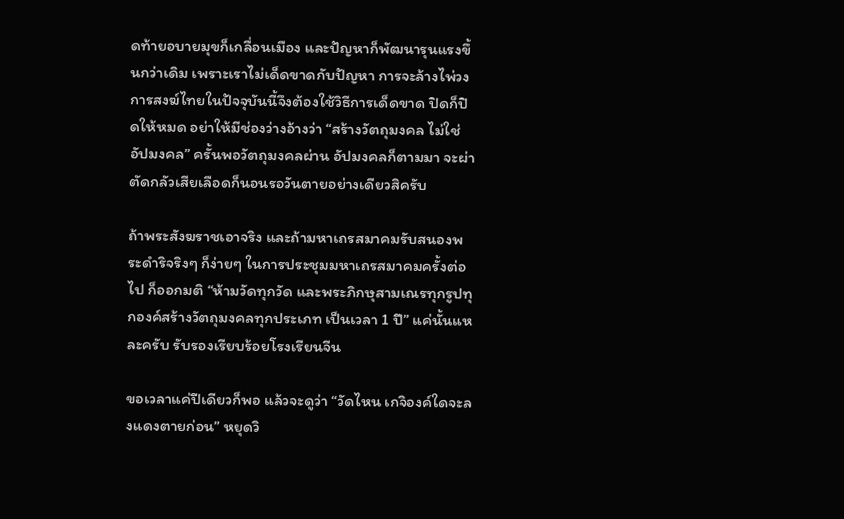ดท้ายอบายมุขก็เกลื่อนเมือง และปัญหาก็พัฒนารุนแรงขึ้นกว่าเดิม เพราะเราไม่เด็ดขาดกับปัญหา การจะล้างไพ่วงการสงฆ์ไทยในปัจจุบันนี้จึงต้องใช้วิธีการเด็ดขาด ปิดก็ปิดให้หมด อย่าให้มีช่องว่างอ้างว่า “สร้างวัตถุมงคล ไม่ใช่อัปมงคล” ครั้นพอวัตถุมงคลผ่าน อัปมงคลก็ตามมา จะผ่าตัดกลัวเสียเลือดก็นอนรอวันตายอย่างเดียวสิครับ

ถ้าพระสังฆราชเอาจริง และถ้ามหาเถรสมาคมรับสนองพระดำริจริงๆ ก็ง่ายๆ ในการประชุมมหาเถรสมาคมครั้งต่อไป ก็ออกมติ “ห้ามวัดทุกวัด และพระภิกษุสามเณรทุกรูปทุกองค์สร้างวัตถุมงคลทุกประเภท เป็นเวลา 1 ปี” แค่นั้นแหละครับ รับรองเรียบร้อยโรงเรียนจีน

ขอเวลาแค่ปีเดียวก็พอ แล้วจะดูว่า “วัดไหน เกจิองค์ใดจะลงแดงตายก่อน” หยุดวิ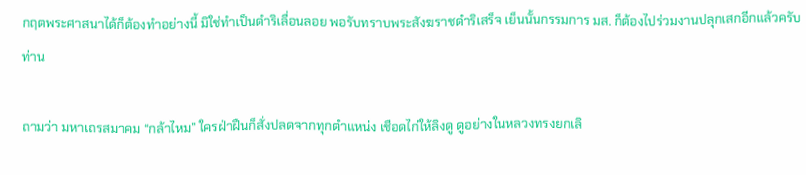กฤตพระศาสนาได้ก็ต้องทำอย่างนี้ มิใช่ทำเป็นดำริเลื่อนลอย พอรับทราบพระสังฆราชดำริเสร็จ เย็นนั้นกรรมการ มส. ก็ต้องไปร่วมงานปลุกเสกอีกแล้วครับท่าน

ถามว่า มหาเถรสมาคม “กล้าไหม” ใครฝ่าฝืนก็สั่งปลดจากทุกตำแหน่ง เชือดไก่ให้ลิงดู ดูอย่างในหลวงทรงยกเลิ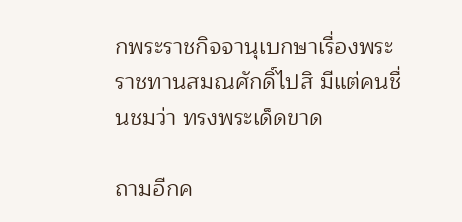กพระราชกิจจานุเบกษาเรื่องพระราชทานสมณศักดิ์ไปสิ มีแต่คนชื่นชมว่า ทรงพระเด็ดขาด

ถามอีกค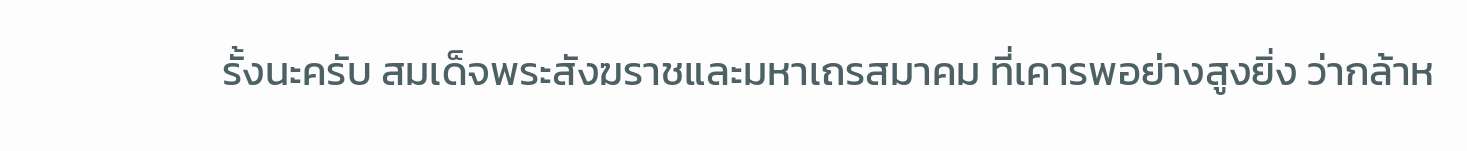รั้งนะครับ สมเด็จพระสังฆราชและมหาเถรสมาคม ที่เคารพอย่างสูงยิ่ง ว่ากล้าห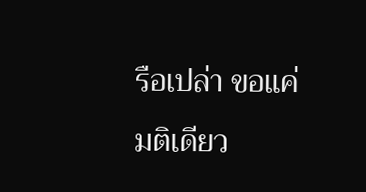รือเปล่า ขอแค่มติเดียว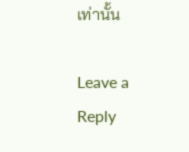เท่านั้น

Leave a Reply